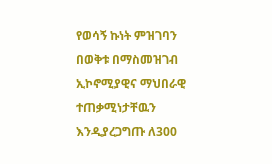የወሳኝ ኩነት ምዝገባን በወቅቱ በማስመዝገብ ኢኮኖሚያዊና ማህበራዊ ተጠቃሚነታቸዉን እንዲያረጋግጡ ለ300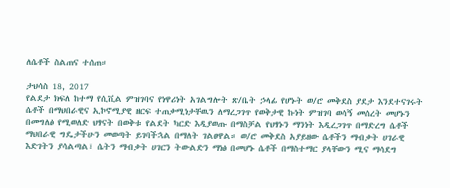ለሴቶች ስልጠና ተሰጠ።

ታህሳስ 18, 2017
የልደታ ክፍለ ከተማ የሲቪል ምዝገባና የነዋሪነት አገልግሎት ጽ/ቤት ኃላፊ የሆኑት ወ/ሮ መቅደስ ያደታ እንደተናገሩት ሴቶች በማህበራዊና ኢኮኖሚያዊ ዘርፍ ተጠቃሚነታቸዉን ለማረጋገጥ የወቅታዊ ኩነት ምዝገባ ወሳኝ መሰረት መሆኑን በመግለፅ የሚወለድ ህፃናት በወቅቱ የልደት ካርድ እዲያወጡ በማስቻል የህፃኑን ማንነት እዲረጋገጥ በማድረግ ሴቶች ማህበራዊ ግዴታችሁን መወጣት ይገባችኋል በማለት ገልፀዋል። ወ/ሮ መቅደስ አያይዘው ሴቶችን ማብቃት ሀገራዊ እድገትን ያሳልጣል፣ ሴትን ማብቃት ሀገርን ትውልድን ማነፅ በመሆኑ ሴቶች በማስተማር ያላቸውን ሚና ማሳደግ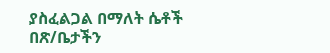ያስፈልጋል በማለት ሴቶች በጽ/ቤታችን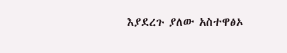እያደረጉ ያለው አስተዋፅኦ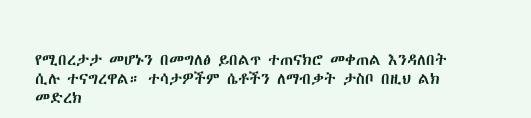የሚበረታታ መሆኑን በመግለፅ ይበልጥ ተጠናክሮ መቀጠል እንዳለበት ሲሉ ተናግረዋል። ተሳታዎችም ሴቶችን ለማብቃት ታስቦ በዚህ ልክ መድረክ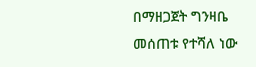በማዘጋጀት ግንዛቤ መሰጠቱ የተሻለ ነው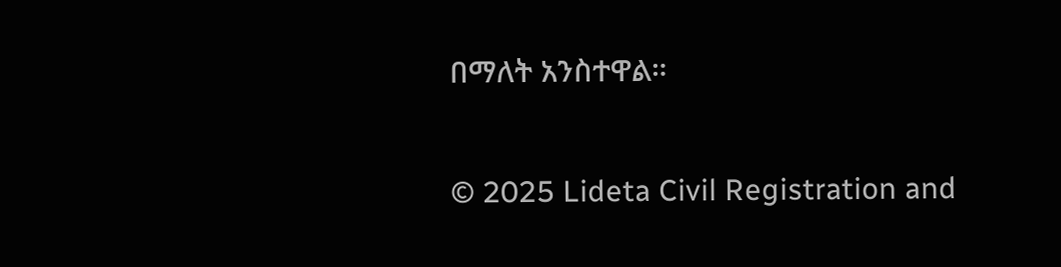በማለት አንስተዋል።

© 2025 Lideta Civil Registration and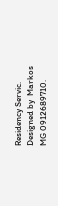Residency Servic. Designed by  Markos MG 0912689710.